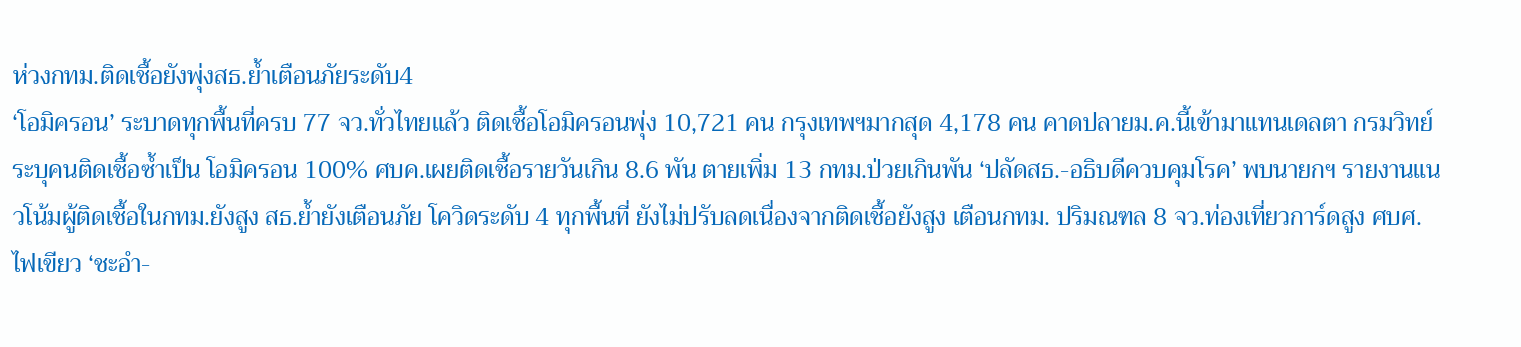ห่วงกทม.ติดเชื้อยังพุ่งสธ.ย้ำเตือนภัยระดับ4
‘โอมิครอน’ ระบาดทุกพื้นที่ครบ 77 จว.ทั่วไทยแล้ว ติดเชื้อโอมิครอนพุ่ง 10,721 คน กรุงเทพฯมากสุด 4,178 คน คาดปลายม.ค.นี้เข้ามาแทนเดลตา กรมวิทย์ระบุคนติดเชื้อซ้ำเป็น โอมิครอน 100% ศบค.เผยติดเชื้อรายวันเกิน 8.6 พัน ตายเพิ่ม 13 กทม.ป่วยเกินพัน ‘ปลัดสธ.-อธิบดีควบคุมโรค’ พบนายกฯ รายงานแนวโน้มผู้ติดเชื้อในกทม.ยังสูง สธ.ย้ำยังเตือนภัย โควิดระดับ 4 ทุกพื้นที่ ยังไม่ปรับลดเนื่องจากติดเชื้อยังสูง เตือนกทม. ปริมณฑล 8 จว.ท่องเที่ยวการ์ดสูง ศบศ.ไฟเขียว ‘ชะอำ-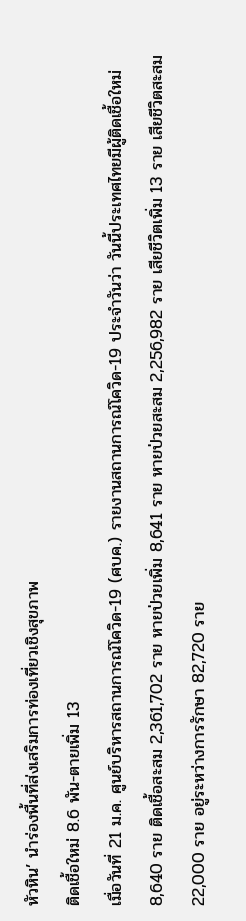หัวหิน’ นำร่องพื้นที่ส่งเสริมการท่องเที่ยวเชิงสุขภาพ
ติดเชื้อใหม่ 8.6 พัน-ตายเพิ่ม 13
เมื่อวันที่ 21 ม.ค. ศูนย์บริหารสถานการณ์โควิด-19 (ศบค.) รายงานสถานการณ์โควิด-19 ประจำวันว่า วันนี้ประเทศไทยมีผู้ติดเชื้อใหม่ 8,640 ราย ติดเชื้อสะสม 2,361,702 ราย หายป่วยเพิ่ม 8,641 ราย หายป่วยสะสม 2,256,982 ราย เสียชีวิตเพิ่ม 13 ราย เสียชีวิตสะสม 22,000 ราย อยู่ระหว่างการรักษา 82,720 ราย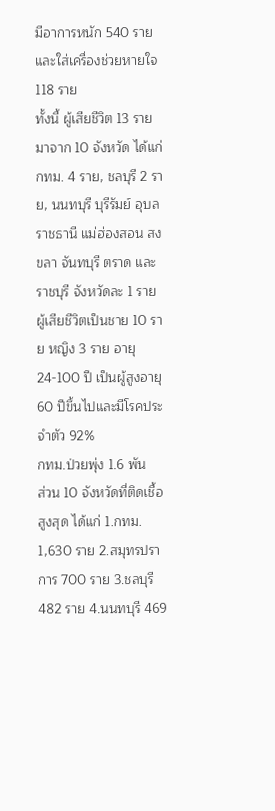มีอาการหนัก 540 ราย และใส่เครื่องช่วยหายใจ 118 ราย
ทั้งนี้ ผู้เสียชีวิต 13 ราย มาจาก 10 จังหวัด ได้แก่ กทม. 4 ราย, ชลบุรี 2 ราย, นนทบุรี บุรีรัมย์ อุบลราชธานี แม่ฮ่องสอน สงขลา จันทบุรี ตราด และราชบุรี จังหวัดละ 1 ราย ผู้เสียชีวิตเป็นชาย 10 ราย หญิง 3 ราย อายุ 24-100 ปี เป็นผู้สูงอายุ 60 ปีขึ้นไปและมีโรคประจำตัว 92%
กทม.ป่วยพุ่ง 1.6 พัน
ส่วน 10 จังหวัดที่ติดเชื้อสูงสุด ได้แก่ 1.กทม. 1,630 ราย 2.สมุทรปราการ 700 ราย 3.ชลบุรี 482 ราย 4.นนทบุรี 469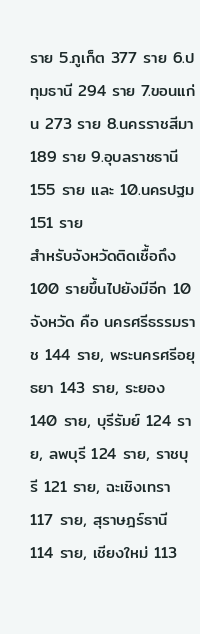ราย 5.ภูเก็ต 377 ราย 6.ปทุมธานี 294 ราย 7.ขอนแก่น 273 ราย 8.นครราชสีมา 189 ราย 9.อุบลราชธานี 155 ราย และ 10.นครปฐม 151 ราย
สำหรับจังหวัดติดเชื้อถึง 100 รายขึ้นไปยังมีอีก 10 จังหวัด คือ นครศรีธรรมราช 144 ราย, พระนครศรีอยุธยา 143 ราย, ระยอง 140 ราย, บุรีรัมย์ 124 ราย, ลพบุรี 124 ราย, ราชบุรี 121 ราย, ฉะเชิงเทรา 117 ราย, สุราษฎร์ธานี 114 ราย, เชียงใหม่ 113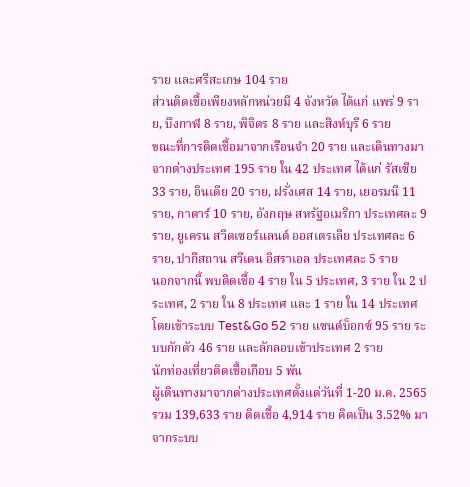ราย และศรีสะเกษ 104 ราย
ส่วนติดเชื้อเพียงหลักหน่วยมี 4 จังหวัด ได้แก่ แพร่ 9 ราย, บึงกาฬ 8 ราย, พิจิตร 8 ราย และสิงห์บุรี 6 ราย
ขณะที่การติดเชื้อมาจากเรือนจำ 20 ราย และเดินทางมาจากต่างประเทศ 195 ราย ใน 42 ประเทศ ได้แก่ รัสเซีย 33 ราย, อินเดีย 20 ราย, ฝรั่งเศส 14 ราย, เยอรมนี 11 ราย, กาตาร์ 10 ราย, อังกฤษ สหรัฐอเมริกา ประเทศละ 9 ราย, ยูเครน สวิตเซอร์แลนด์ ออสเตรเลีย ประเทศละ 6 ราย, ปากีสถาน สวีเดน อิสราเอล ประเทศละ 5 ราย
นอกจากนี้ พบติดเชื้อ 4 ราย ใน 5 ประเทศ, 3 ราย ใน 2 ประเทศ, 2 ราย ใน 8 ประเทศ และ 1 ราย ใน 14 ประเทศ โดยเข้าระบบ Test&Go 52 ราย แซนด์บ็อกซ์ 95 ราย ระบบกักตัว 46 ราย และลักลอบเข้าประเทศ 2 ราย
นักท่องเที่ยวติดเชื้อเกือบ 5 พัน
ผู้เดินทางมาจากต่างประเทศตั้งแต่วันที่ 1-20 ม.ค. 2565 รวม 139,633 ราย ติดเชื้อ 4,914 ราย คิดเป็น 3.52% มาจากระบบ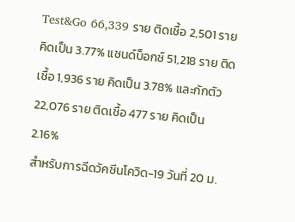Test&Go 66,339 ราย ติดเชื้อ 2,501 ราย คิดเป็น 3.77% แซนด์บ็อกซ์ 51,218 ราย ติดเชื้อ 1,936 ราย คิดเป็น 3.78% และกักตัว 22,076 ราย ติดเชื้อ 477 ราย คิดเป็น 2.16%
สำหรับการฉีดวัคซีนโควิด-19 วันที่ 20 ม.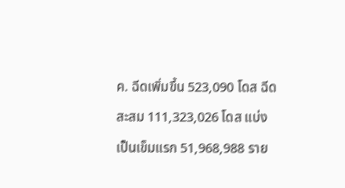ค. ฉีดเพิ่มขึ้น 523,090 โดส ฉีดสะสม 111,323,026 โดส แบ่งเป็นเข็มแรก 51,968,988 ราย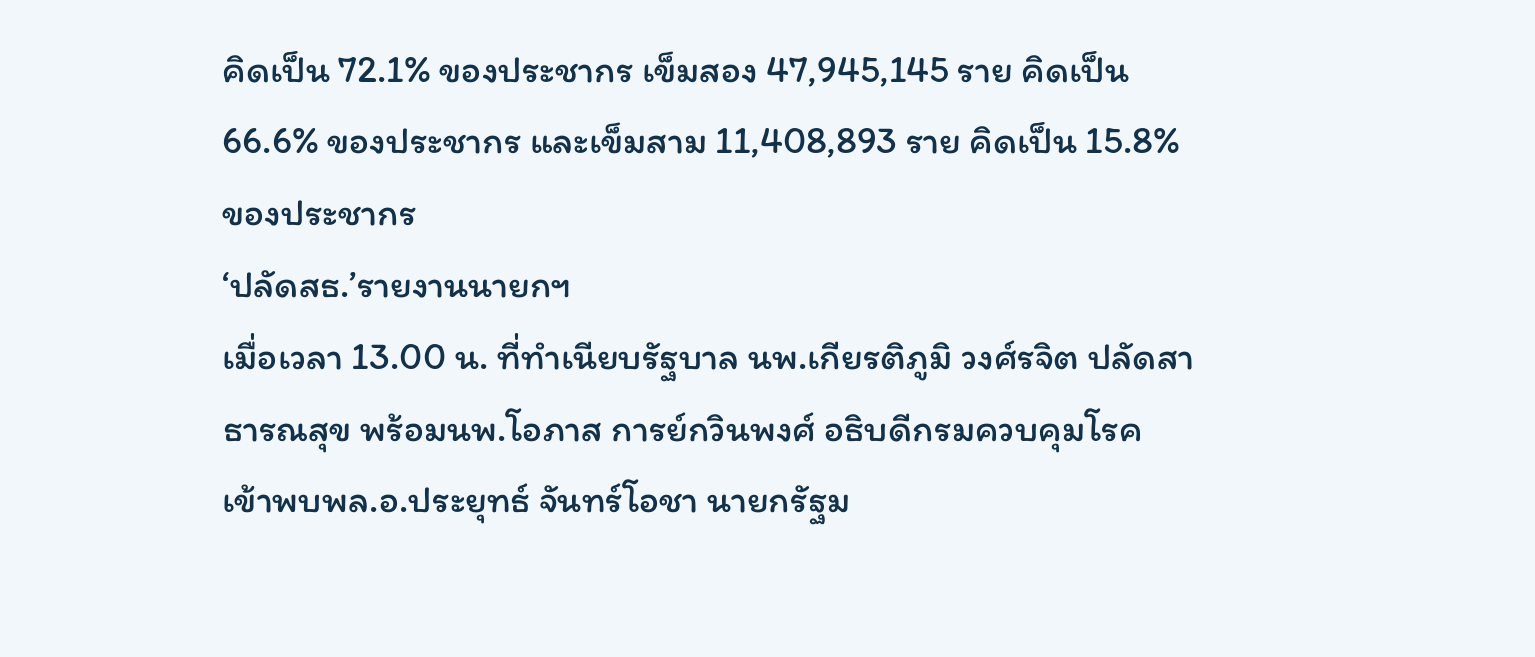คิดเป็น 72.1% ของประชากร เข็มสอง 47,945,145 ราย คิดเป็น 66.6% ของประชากร และเข็มสาม 11,408,893 ราย คิดเป็น 15.8% ของประชากร
‘ปลัดสธ.’รายงานนายกฯ
เมื่อเวลา 13.00 น. ที่ทำเนียบรัฐบาล นพ.เกียรติภูมิ วงศ์รจิต ปลัดสาธารณสุข พร้อมนพ.โอภาส การย์กวินพงศ์ อธิบดีกรมควบคุมโรค เข้าพบพล.อ.ประยุทธ์ จันทร์โอชา นายกรัฐม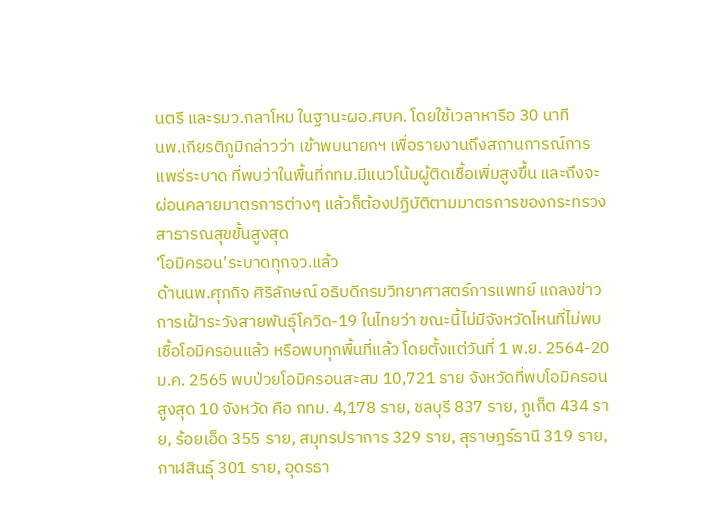นตรี และรมว.กลาโหม ในฐานะผอ.ศบค. โดยใช้เวลาหารือ 30 นาที
นพ.เกียรติภูมิกล่าวว่า เข้าพบนายกฯ เพื่อรายงานถึงสถานการณ์การแพร่ระบาด ที่พบว่าในพื้นที่กทม.มีแนวโน้มผู้ติดเชื้อเพิ่มสูงขึ้น และถึงจะผ่อนคลายมาตรการต่างๆ แล้วก็ต้องปฏิบัติตามมาตรการของกระทรวงสาธารณสุขขั้นสูงสุด
‘โอมิครอน’ระบาดทุกจว.แล้ว
ด้านนพ.ศุภกิจ ศิริลักษณ์ อธิบดีกรมวิทยาศาสตร์การแพทย์ แถลงข่าวการเฝ้าระวังสายพันธุ์โควิด-19 ในไทยว่า ขณะนี้ไม่มีจังหวัดไหนที่ไม่พบเชื้อโอมิครอนแล้ว หรือพบทุกพื้นที่แล้ว โดยตั้งแต่วันที่ 1 พ.ย. 2564-20 ม.ค. 2565 พบป่วยโอมิครอนสะสม 10,721 ราย จังหวัดที่พบโอมิครอนสูงสุด 10 จังหวัด คือ กทม. 4,178 ราย, ชลบุรี 837 ราย, ภูเก็ต 434 ราย, ร้อยเอ็ด 355 ราย, สมุทรปราการ 329 ราย, สุราษฎร์ธานี 319 ราย, กาฬสินธุ์ 301 ราย, อุดรธา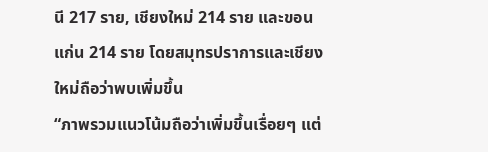นี 217 ราย, เชียงใหม่ 214 ราย และขอนแก่น 214 ราย โดยสมุทรปราการและเชียงใหม่ถือว่าพบเพิ่มขึ้น
“ภาพรวมแนวโน้มถือว่าเพิ่มขึ้นเรื่อยๆ แต่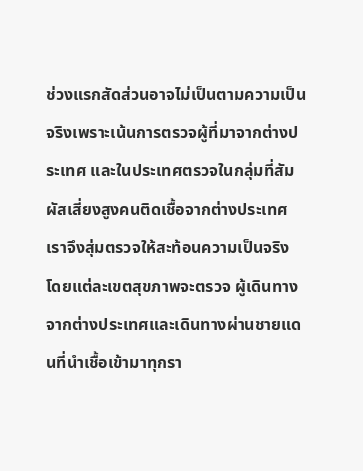ช่วงแรกสัดส่วนอาจไม่เป็นตามความเป็นจริงเพราะเน้นการตรวจผู้ที่มาจากต่างประเทศ และในประเทศตรวจในกลุ่มที่สัมผัสเสี่ยงสูงคนติดเชื้อจากต่างประเทศ เราจึงสุ่มตรวจให้สะท้อนความเป็นจริง โดยแต่ละเขตสุขภาพจะตรวจ ผู้เดินทางจากต่างประเทศและเดินทางผ่านชายแดนที่นำเชื้อเข้ามาทุกรา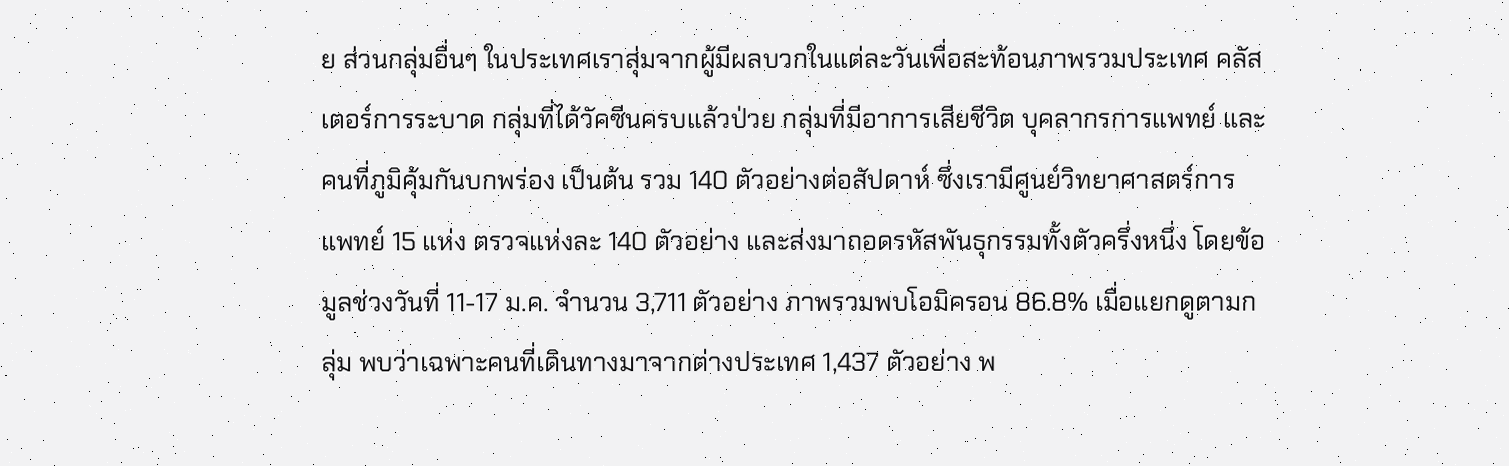ย ส่วนกลุ่มอื่นๆ ในประเทศเราสุ่มจากผู้มีผลบวกในแต่ละวันเพื่อสะท้อนภาพรวมประเทศ คลัสเตอร์การระบาด กลุ่มที่ได้วัคซีนครบแล้วป่วย กลุ่มที่มีอาการเสียชีวิต บุคลากรการแพทย์ และคนที่ภูมิคุ้มกันบกพร่อง เป็นต้น รวม 140 ตัวอย่างต่อสัปดาห์ ซึ่งเรามีศูนย์วิทยาศาสตร์การแพทย์ 15 แห่ง ตรวจแห่งละ 140 ตัวอย่าง และส่งมาถอดรหัสพันธุกรรมทั้งตัวครึ่งหนึ่ง โดยข้อมูลช่วงวันที่ 11-17 ม.ค. จำนวน 3,711 ตัวอย่าง ภาพรวมพบโอมิครอน 86.8% เมื่อแยกดูตามกลุ่ม พบว่าเฉพาะคนที่เดินทางมาจากต่างประเทศ 1,437 ตัวอย่าง พ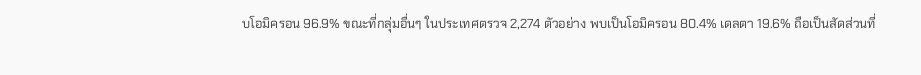บโอมิครอน 96.9% ขณะที่กลุ่มอื่นๆ ในประเทศตรวจ 2,274 ตัวอย่าง พบเป็นโอมิครอน 80.4% เดลตา 19.6% ถือเป็นสัดส่วนที่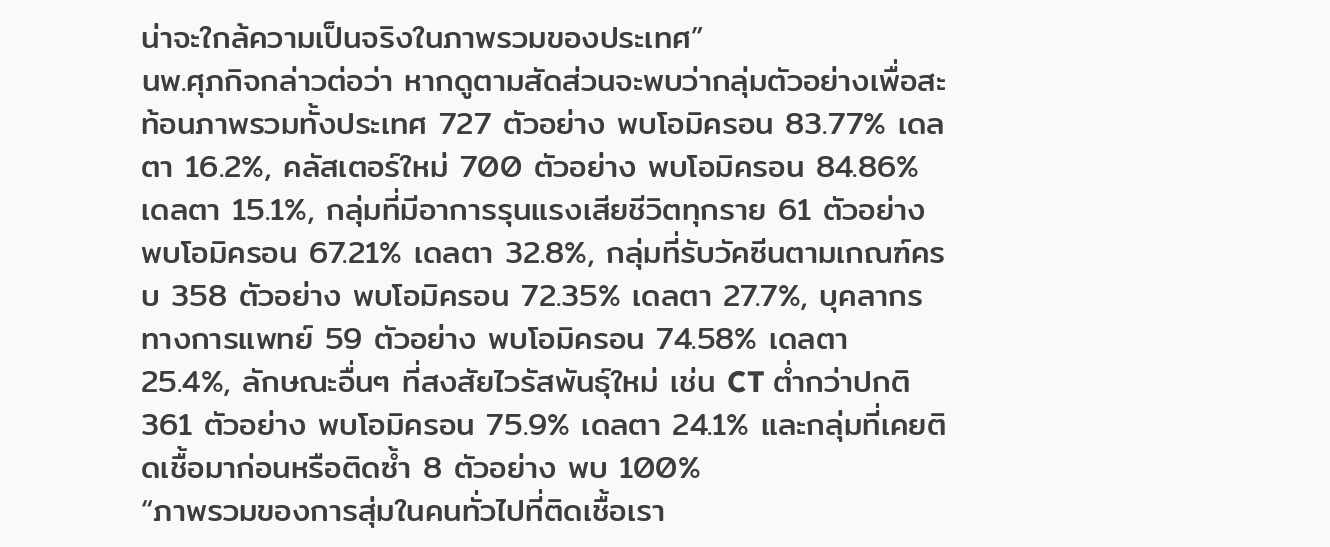น่าจะใกล้ความเป็นจริงในภาพรวมของประเทศ”
นพ.ศุภกิจกล่าวต่อว่า หากดูตามสัดส่วนจะพบว่ากลุ่มตัวอย่างเพื่อสะท้อนภาพรวมทั้งประเทศ 727 ตัวอย่าง พบโอมิครอน 83.77% เดลตา 16.2%, คลัสเตอร์ใหม่ 700 ตัวอย่าง พบโอมิครอน 84.86% เดลตา 15.1%, กลุ่มที่มีอาการรุนแรงเสียชีวิตทุกราย 61 ตัวอย่าง พบโอมิครอน 67.21% เดลตา 32.8%, กลุ่มที่รับวัคซีนตามเกณฑ์ครบ 358 ตัวอย่าง พบโอมิครอน 72.35% เดลตา 27.7%, บุคลากรทางการแพทย์ 59 ตัวอย่าง พบโอมิครอน 74.58% เดลตา 25.4%, ลักษณะอื่นๆ ที่สงสัยไวรัสพันธุ์ใหม่ เช่น CT ต่ำกว่าปกติ 361 ตัวอย่าง พบโอมิครอน 75.9% เดลตา 24.1% และกลุ่มที่เคยติดเชื้อมาก่อนหรือติดซ้ำ 8 ตัวอย่าง พบ 100%
“ภาพรวมของการสุ่มในคนทั่วไปที่ติดเชื้อเรา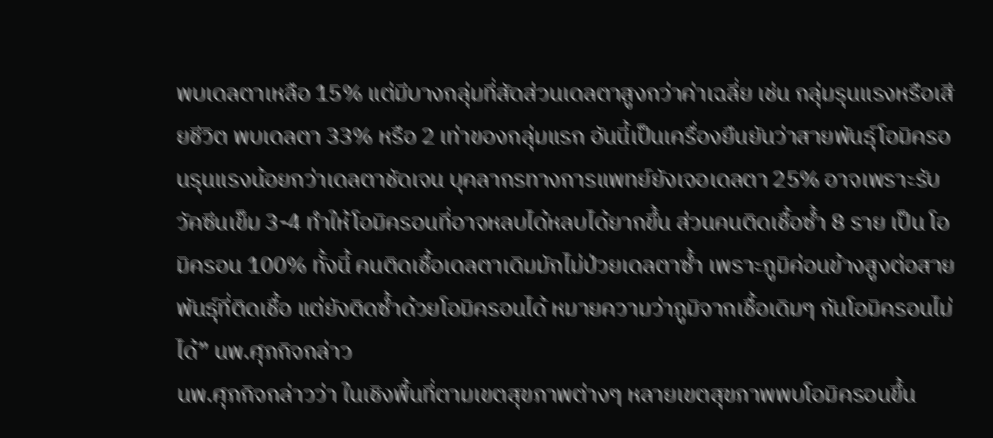พบเดลตาเหลือ 15% แต่มีบางกลุ่มที่สัดส่วนเดลตาสูงกว่าค่าเฉลี่ย เช่น กลุ่มรุนแรงหรือเสียชีวิต พบเดลตา 33% หรือ 2 เท่าของกลุ่มแรก อันนี้เป็นเครื่องยืนยันว่าสายพันธุ์โอมิครอนรุนแรงน้อยกว่าเดลตาชัดเจน บุคลากรทางการแพทย์ยังเจอเดลตา 25% อาจเพราะรับวัคซีนเข็ม 3-4 ทำให้โอมิครอนที่อาจหลบได้หลบได้ยากขึ้น ส่วนคนติดเชื้อซ้ำ 8 ราย เป็น โอมิครอน 100% ทั้งนี้ คนติดเชื้อเดลตาเดิมมักไม่ป่วยเดลตาซ้ำ เพราะภูมิค่อนข้างสูงต่อสายพันธุ์ที่ติดเชื้อ แต่ยังติดซ้ำด้วยโอมิครอนได้ หมายความว่าภูมิจากเชื้อเดิมๆ กันโอมิครอนไม่ได้” นพ.ศุภกิจกล่าว
นพ.ศุภกิจกล่าวว่า ในเชิงพื้นที่ตามเขตสุขภาพต่างๆ หลายเขตสุขภาพพบโอมิครอนขึ้น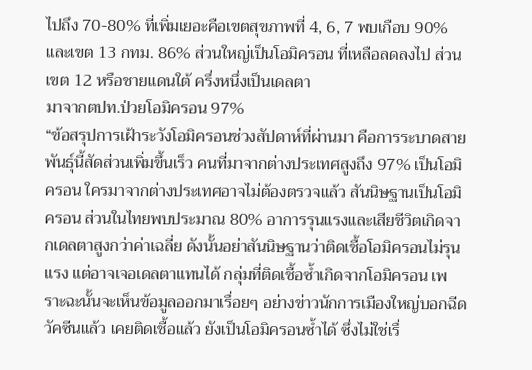ไปถึง 70-80% ที่เพิ่มเยอะคือเขตสุขภาพที่ 4, 6, 7 พบเกือบ 90% และเขต 13 กทม. 86% ส่วนใหญ่เป็นโอมิครอน ที่เหลือลดลงไป ส่วนเขต 12 หรือชายแดนใต้ ครึ่งหนึ่งเป็นเดลตา
มาจากตปท.ป่วยโอมิครอน 97%
“ข้อสรุปการเฝ้าระวังโอมิครอนช่วงสัปดาห์ที่ผ่านมา คือการระบาดสายพันธุ์นี้สัดส่วนเพิ่มขึ้นเร็ว คนที่มาจากต่างประเทศสูงถึง 97% เป็นโอมิครอน ใครมาจากต่างประเทศอาจไม่ต้องตรวจแล้ว สันนิษฐานเป็นโอมิครอน ส่วนในไทยพบประมาณ 80% อาการรุนแรงและเสียชีวิตเกิดจากเดลตาสูงกว่าค่าเฉลี่ย ดังนั้นอย่าสันนิษฐานว่าติดเชื้อโอมิครอนไม่รุนแรง แต่อาจเจอเดลตาแทนได้ กลุ่มที่ติดเชื้อซ้ำเกิดจากโอมิครอน เพราะฉะนั้นจะเห็นข้อมูลออกมาเรื่อยๆ อย่างข่าวนักการเมืองใหญ่บอกฉีดวัคซีนแล้ว เคยติดเชื้อแล้ว ยังเป็นโอมิครอนซ้ำได้ ซึ่งไม่ใช่เรื่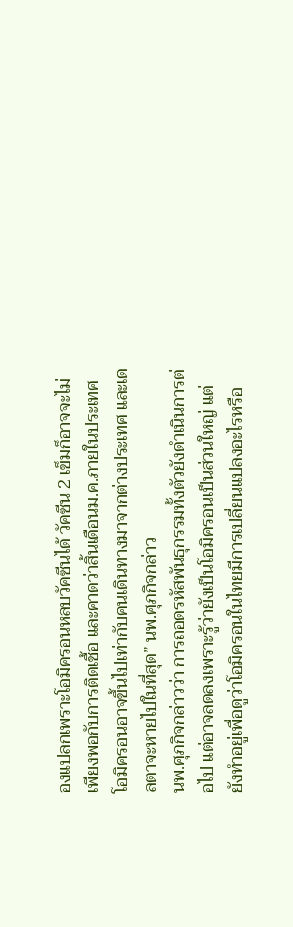องแปลกเพราะโอมิครอนหลบวัคซีนได้ วัคซีน 2 เข็มก็อาจจะไม่เพียงพอกับการติดเชื้อ และคาดว่าสิ้นเดือนม.ค.ภายในประเทศโอมิครอนอาจขึ้นไปเท่ากับคนเดินทางมาจากต่างประเทศ และเดลตาจะหายไปในที่สุด” นพ.ศุภกิจกล่าว
นพ.ศุภกิจกล่าวว่า การถอดรหัสพันธุกรรมทั้งตัวยังดำเนินการต่อไป แต่อาจลดลงเพราะรู้ว่ายังเป็นโอมิครอนเป็นส่วนใหญ่ แต่ยังทำอยู่เพื่อดูว่าโอมิครอนในไทยมีการเปลี่ยนแปลงอะไรหรือ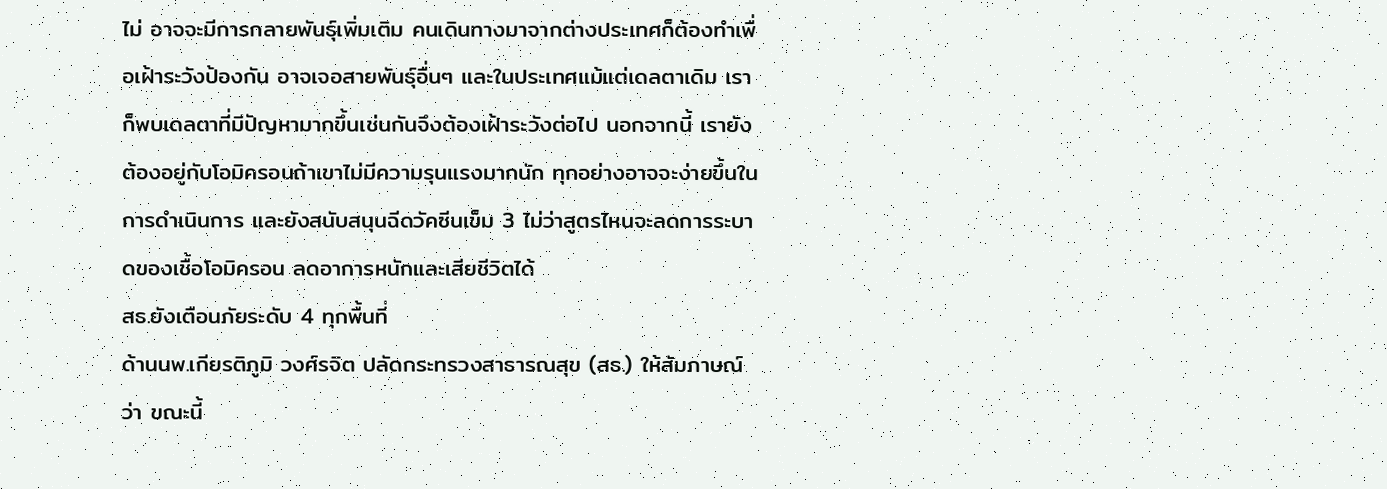ไม่ อาจจะมีการกลายพันธุ์เพิ่มเติม คนเดินทางมาจากต่างประเทศก็ต้องทำเพื่อเฝ้าระวังป้องกัน อาจเจอสายพันธุ์อื่นๆ และในประเทศแม้แต่เดลตาเดิม เราก็พบเดลตาที่มีปัญหามากขึ้นเช่นกันจึงต้องเฝ้าระวังต่อไป นอกจากนี้ เรายังต้องอยู่กับโอมิครอนถ้าเขาไม่มีความรุนแรงมากนัก ทุกอย่างอาจจะง่ายขึ้นในการดำเนินการ และยังสนับสนุนฉีดวัคซีนเข็ม 3 ไม่ว่าสูตรไหนจะลดการระบาดของเชื้อโอมิครอน ลดอาการหนักและเสียชีวิตได้
สธ.ยังเตือนภัยระดับ 4 ทุกพื้นที่
ด้านนพ.เกียรติภูมิ วงศ์รจิต ปลัดกระทรวงสาธารณสุข (สธ.) ให้สัมภาษณ์ว่า ขณะนี้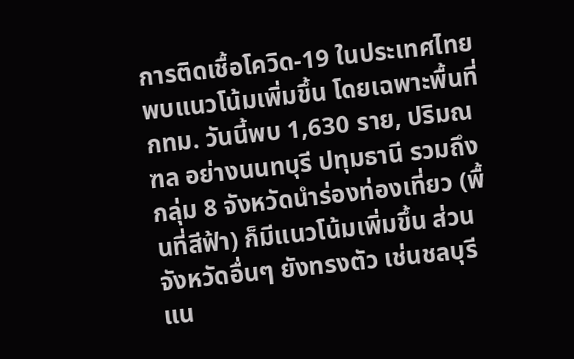การติดเชื้อโควิด-19 ในประเทศไทยพบแนวโน้มเพิ่มขึ้น โดยเฉพาะพื้นที่กทม. วันนี้พบ 1,630 ราย, ปริมณฑล อย่างนนทบุรี ปทุมธานี รวมถึงกลุ่ม 8 จังหวัดนำร่องท่องเที่ยว (พื้นที่สีฟ้า) ก็มีแนวโน้มเพิ่มขึ้น ส่วนจังหวัดอื่นๆ ยังทรงตัว เช่นชลบุรีแน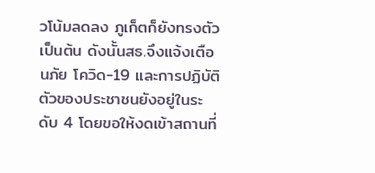วโน้มลดลง ภูเก็ตก็ยังทรงตัว เป็นต้น ดังนั้นสธ.จึงแจ้งเตือนภัย โควิด-19 และการปฏิบัติตัวของประชาชนยังอยู่ในระดับ 4 โดยขอให้งดเข้าสถานที่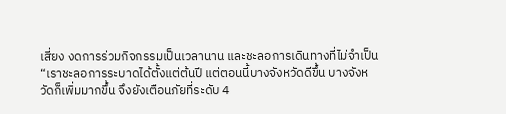เสี่ยง งดการร่วมกิจกรรมเป็นเวลานาน และชะลอการเดินทางที่ไม่จำเป็น
“เราชะลอการระบาดได้ตั้งแต่ต้นปี แต่ตอนนี้บางจังหวัดดีขึ้น บางจังหวัดก็เพิ่มมากขึ้น จึงยังเตือนภัยที่ระดับ 4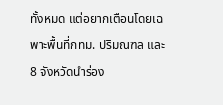ทั้งหมด แต่อยากเตือนโดยเฉพาะพื้นที่กทม. ปริมณฑล และ 8 จังหวัดนำร่อง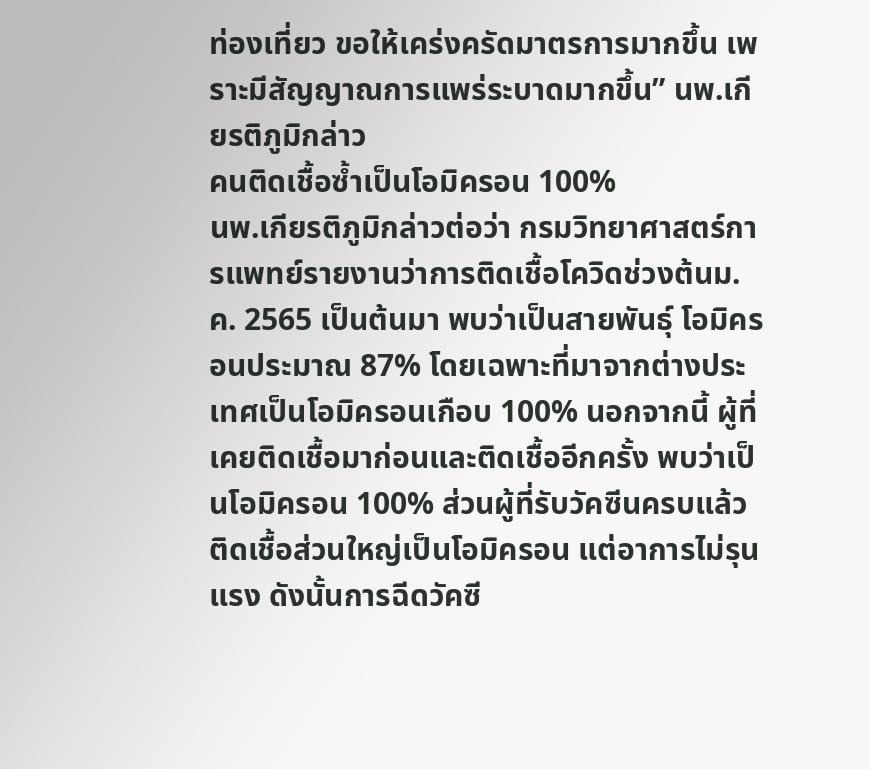ท่องเที่ยว ขอให้เคร่งครัดมาตรการมากขึ้น เพราะมีสัญญาณการแพร่ระบาดมากขึ้น” นพ.เกียรติภูมิกล่าว
คนติดเชื้อซ้ำเป็นโอมิครอน 100%
นพ.เกียรติภูมิกล่าวต่อว่า กรมวิทยาศาสตร์การแพทย์รายงานว่าการติดเชื้อโควิดช่วงต้นม.ค. 2565 เป็นต้นมา พบว่าเป็นสายพันธุ์ โอมิครอนประมาณ 87% โดยเฉพาะที่มาจากต่างประเทศเป็นโอมิครอนเกือบ 100% นอกจากนี้ ผู้ที่เคยติดเชื้อมาก่อนและติดเชื้ออีกครั้ง พบว่าเป็นโอมิครอน 100% ส่วนผู้ที่รับวัคซีนครบแล้วติดเชื้อส่วนใหญ่เป็นโอมิครอน แต่อาการไม่รุนแรง ดังนั้นการฉีดวัคซี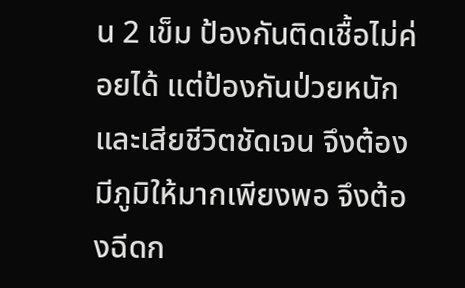น 2 เข็ม ป้องกันติดเชื้อไม่ค่อยได้ แต่ป้องกันป่วยหนักและเสียชีวิตชัดเจน จึงต้องมีภูมิให้มากเพียงพอ จึงต้องฉีดก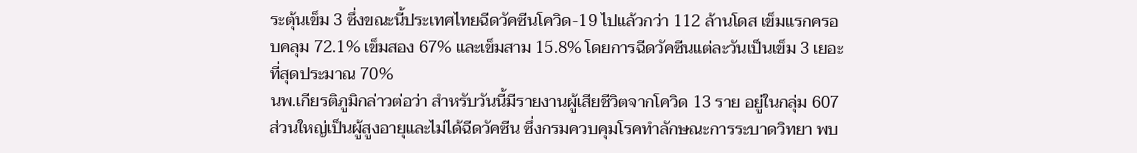ระตุ้นเข็ม 3 ซึ่งขณะนี้ประเทศไทยฉีดวัคซีนโควิด-19 ไปแล้วกว่า 112 ล้านโดส เข็มแรกครอบคลุม 72.1% เข็มสอง 67% และเข็มสาม 15.8% โดยการฉีดวัคซีนแต่ละวันเป็นเข็ม 3 เยอะที่สุดประมาณ 70%
นพ.เกียรติภูมิกล่าวต่อว่า สำหรับวันนี้มีรายงานผู้เสียชีวิตจากโควิด 13 ราย อยู่ในกลุ่ม 607 ส่วนใหญ่เป็นผู้สูงอายุและไม่ได้ฉีดวัคซีน ซึ่งกรมควบคุมโรคทำลักษณะการระบาดวิทยา พบ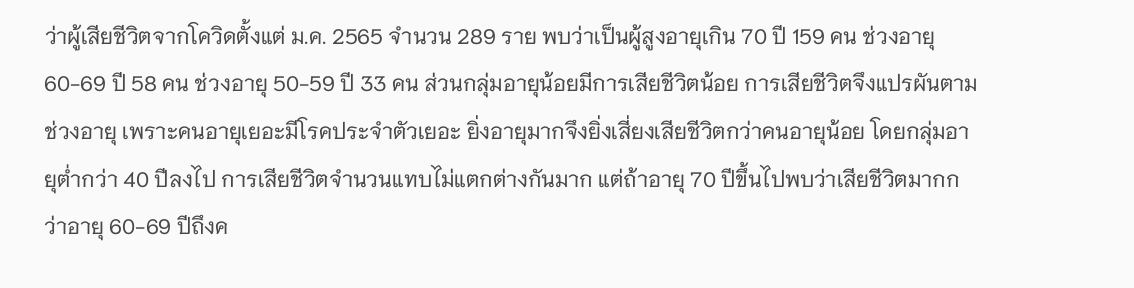ว่าผู้เสียชีวิตจากโควิดตั้งแต่ ม.ค. 2565 จำนวน 289 ราย พบว่าเป็นผู้สูงอายุเกิน 70 ปี 159 คน ช่วงอายุ 60-69 ปี 58 คน ช่วงอายุ 50-59 ปี 33 คน ส่วนกลุ่มอายุน้อยมีการเสียชีวิตน้อย การเสียชีวิตจึงแปรผันตามช่วงอายุ เพราะคนอายุเยอะมีโรคประจำตัวเยอะ ยิ่งอายุมากจึงยิ่งเสี่ยงเสียชีวิตกว่าคนอายุน้อย โดยกลุ่มอายุต่ำกว่า 40 ปีลงไป การเสียชีวิตจำนวนแทบไม่แตกต่างกันมาก แต่ถ้าอายุ 70 ปีขึ้นไปพบว่าเสียชีวิตมากกว่าอายุ 60-69 ปีถึงค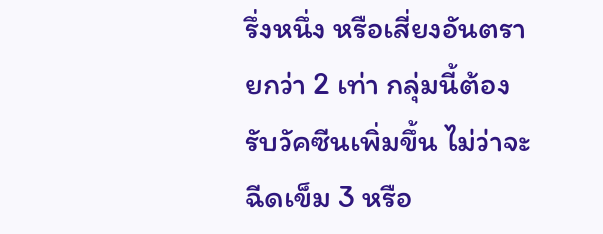รึ่งหนึ่ง หรือเสี่ยงอันตรายกว่า 2 เท่า กลุ่มนี้ต้องรับวัคซีนเพิ่มขึ้น ไม่ว่าจะฉีดเข็ม 3 หรือ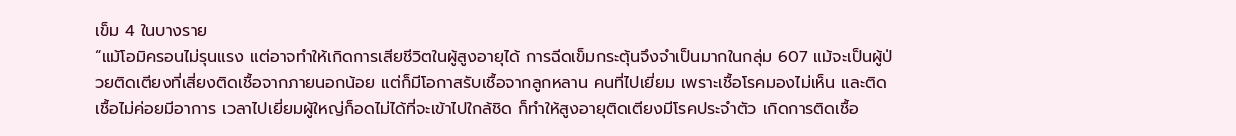เข็ม 4 ในบางราย
“แม้โอมิครอนไม่รุนแรง แต่อาจทำให้เกิดการเสียชีวิตในผู้สูงอายุได้ การฉีดเข็มกระตุ้นจึงจำเป็นมากในกลุ่ม 607 แม้จะเป็นผู้ป่วยติดเตียงที่เสี่ยงติดเชื้อจากภายนอกน้อย แต่ก็มีโอกาสรับเชื้อจากลูกหลาน คนที่ไปเยี่ยม เพราะเชื้อโรคมองไม่เห็น และติดเชื้อไม่ค่อยมีอาการ เวลาไปเยี่ยมผู้ใหญ่ก็อดไม่ได้ที่จะเข้าไปใกล้ชิด ก็ทำให้สูงอายุติดเตียงมีโรคประจำตัว เกิดการติดเชื้อ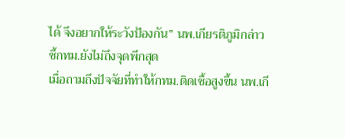ได้ จึงอยากให้ระวังป้องกัน” นพ.เกียรติภูมิกล่าว
ชี้กทม.ยังไม่ถึงจุดพีกสุด
เมื่อถามถึงปัจจัยที่ทำให้กทม.ติดเชื้อสูงขึ้น นพ.เกี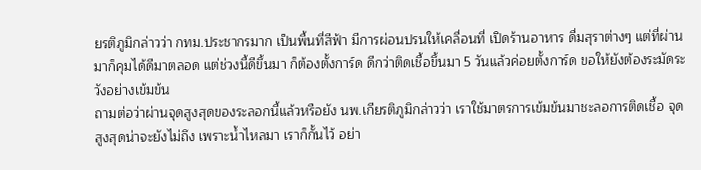ยรติภูมิกล่าวว่า กทม.ประชากรมาก เป็นพื้นที่สีฟ้า มีการผ่อนปรนให้เคลื่อนที่ เปิดร้านอาหาร ดื่มสุราต่างๆ แต่ที่ผ่านมาก็คุมได้ดีมาตลอด แต่ช่วงนี้ดีขึ้นมา ก็ต้องตั้งการ์ด ดีกว่าติดเชื้อขึ้นมา 5 วันแล้วค่อยตั้งการ์ด ขอให้ยังต้องระมัดระวังอย่างเข้มข้น
ถามต่อว่าผ่านจุดสูงสุดของระลอกนี้แล้วหรือยัง นพ.เกียรติภูมิกล่าวว่า เราใช้มาตรการเข้มข้นมาชะลอการติดเชื้อ จุดสูงสุดน่าจะยังไม่ถึง เพราะน้ำไหลมา เราก็กั้นไว้ อย่า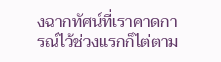งฉากทัศน์ที่เราคาดการณ์ไว้ช่วงแรกก็ไต่ตาม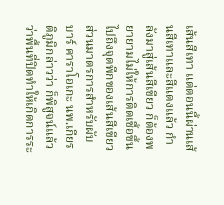เส้นสีเทา แต่ตอนนี้ผ่านเส้นสีเทาและสีแดงแล้ว กำลังมาสู่เส้นสีเขียว ก็ต้องพยายามไม่ให้การติดเชื้อขึ้นไปถึงจุดพีกของเส้นสีเขียว
ส่วนมาตรการสำหรับผับ บาร์ คาราโอเกะ นพ.เกียรติภูมิกล่าวว่า ก็พิสูจน์แล้วว่าพื้นที่ปิดทำให้เกิดการระ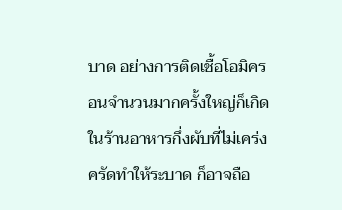บาด อย่างการติดเชื้อโอมิครอนจำนวนมากครั้งใหญ่ก็เกิดในร้านอาหารกึ่งผับที่ไม่เคร่งครัดทำให้ระบาด ก็อาจถือ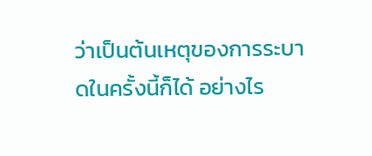ว่าเป็นต้นเหตุของการระบาดในครั้งนี้ก็ได้ อย่างไร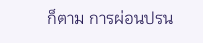ก็ตาม การผ่อนปรน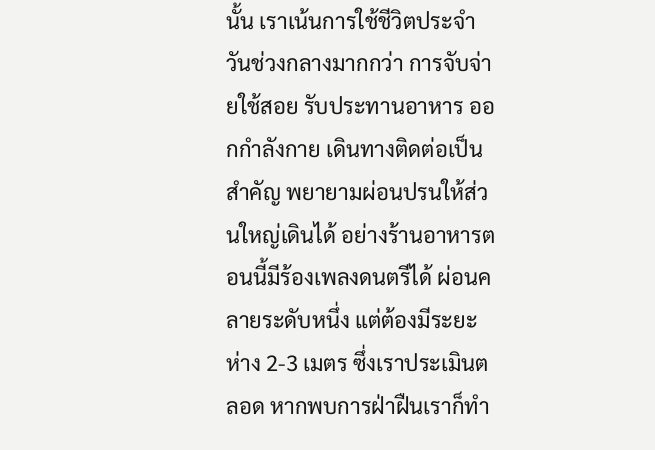นั้น เราเน้นการใช้ชีวิตประจำวันช่วงกลางมากกว่า การจับจ่ายใช้สอย รับประทานอาหาร ออกกำลังกาย เดินทางติดต่อเป็นสำคัญ พยายามผ่อนปรนให้ส่วนใหญ่เดินได้ อย่างร้านอาหารตอนนี้มีร้องเพลงดนตรีได้ ผ่อนคลายระดับหนึ่ง แต่ต้องมีระยะห่าง 2-3 เมตร ซึ่งเราประเมินตลอด หากพบการฝ่าฝืนเราก็ทำ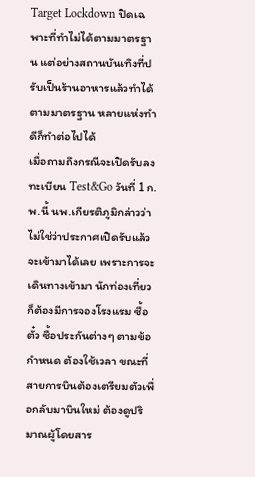Target Lockdown ปิดเฉพาะที่ทำไม่ได้ตามมาตรฐาน แต่อย่างสถานบันเทิงที่ปรับเป็นร้านอาหารแล้วทำได้ตามมาตรฐาน หลายแห่งทำดีก็ทำต่อไปได้
เมื่อถามถึงกรณีจะเปิดรับลงทะเบียน Test&Go วันที่ 1 ก.พ.นี้ นพ.เกียรติภูมิกล่าวว่า ไม่ใช่ว่าประกาศเปิดรับแล้วจะเข้ามาได้เลย เพราะการจะเดินทางเข้ามา นักท่องเที่ยวก็ต้องมีการจองโรงแรม ซื้อตั๋ว ซื้อประกันต่างๆ ตามข้อกำหนด ต้องใช้เวลา ขณะที่สายการบินต้องเตรียมตัวเพื่อกลับมาบินใหม่ ต้องดูปริมาณผู้โดยสาร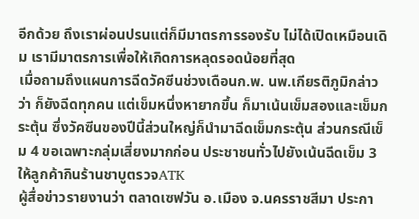อีกด้วย ถึงเราผ่อนปรนแต่ก็มีมาตรการรองรับ ไม่ได้เปิดเหมือนเดิม เรามีมาตรการเพื่อให้เกิดการหลุดรอดน้อยที่สุด
เมื่อถามถึงแผนการฉีดวัคซีนช่วงเดือนก.พ. นพ.เกียรติภูมิกล่าวว่า ก็ยังฉีดทุกคน แต่เข็มหนึ่งหายากขึ้น ก็มาเน้นเข็มสองและเข็มกระตุ้น ซึ่งวัคซีนของปีนี้ส่วนใหญ่ก็นำมาฉีดเข็มกระตุ้น ส่วนกรณีเข็ม 4 ขอเฉพาะกลุ่มเสี่ยงมากก่อน ประชาชนทั่วไปยังเน้นฉีดเข็ม 3
ให้ลูกค้ากินร้านชาบูตรวจATK
ผู้สื่อข่าวรายงานว่า ตลาดเซฟวัน อ.เมือง จ.นครราชสีมา ประกา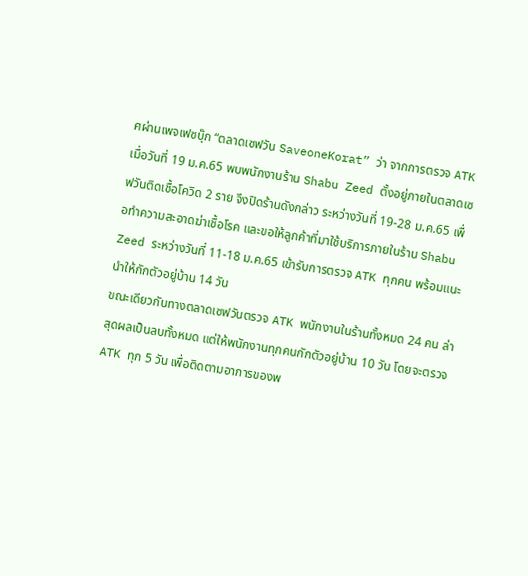ศผ่านเพจเฟซบุ๊ก “ตลาดเซฟวัน SaveoneKorat” ว่า จากการตรวจ ATK เมื่อวันที่ 19 ม.ค.65 พบพนักงานร้าน Shabu Zeed ตั้งอยู่ภายในตลาดเซฟวันติดเชื้อโควิด 2 ราย จึงปิดร้านดังกล่าว ระหว่างวันที่ 19-28 ม.ค.65 เพื่อทำความสะอาดฆ่าเชื้อโรค และขอให้ลูกค้าที่มาใช้บริการภายในร้าน Shabu Zeed ระหว่างวันที่ 11-18 ม.ค.65 เข้ารับการตรวจ ATK ทุกคน พร้อมแนะนำให้กักตัวอยู่บ้าน 14 วัน
ขณะเดียวกันทางตลาดเซฟวันตรวจ ATK พนักงานในร้านทั้งหมด 24 คน ล่าสุดผลเป็นลบทั้งหมด แต่ให้พนักงานทุกคนกักตัวอยู่บ้าน 10 วัน โดยจะตรวจ ATK ทุก 5 วัน เพื่อติดตามอาการของพ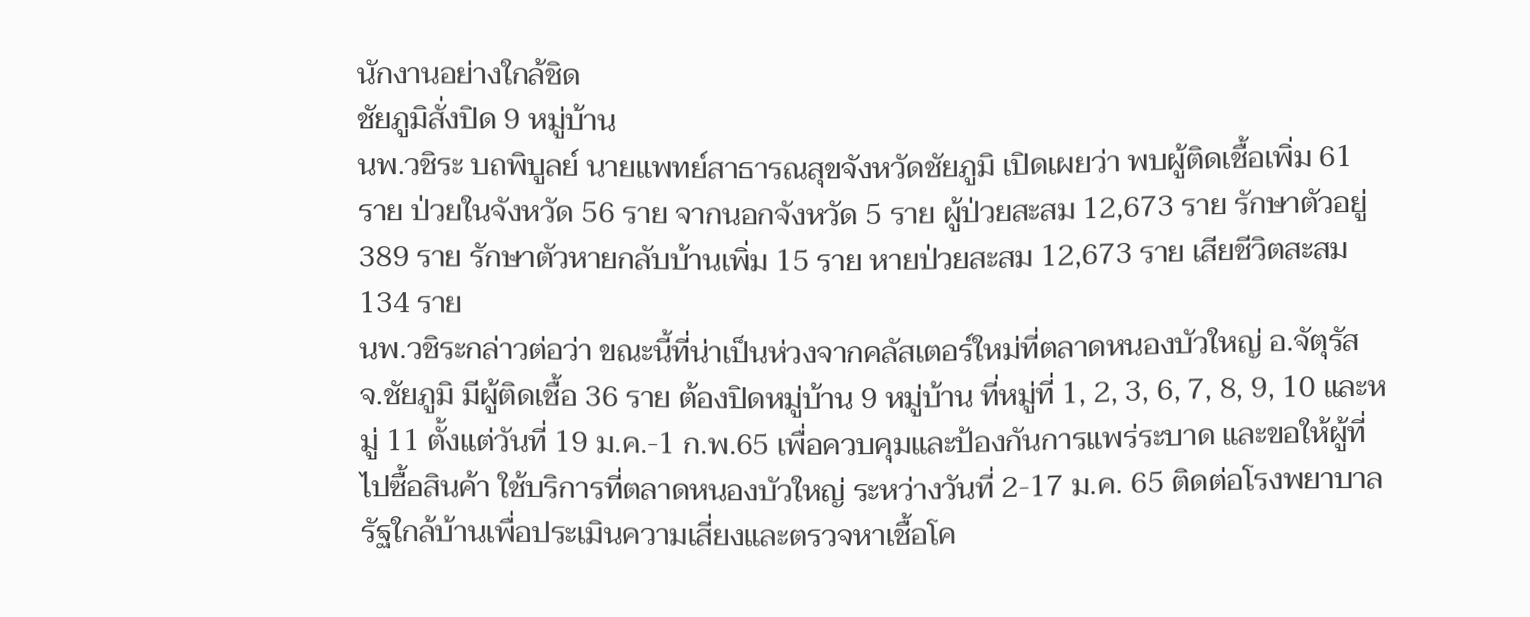นักงานอย่างใกล้ชิด
ชัยภูมิสั่งปิด 9 หมู่บ้าน
นพ.วชิระ บถพิบูลย์ นายแพทย์สาธารณสุขจังหวัดชัยภูมิ เปิดเผยว่า พบผู้ติดเชื้อเพิ่ม 61 ราย ป่วยในจังหวัด 56 ราย จากนอกจังหวัด 5 ราย ผู้ป่วยสะสม 12,673 ราย รักษาตัวอยู่ 389 ราย รักษาตัวหายกลับบ้านเพิ่ม 15 ราย หายป่วยสะสม 12,673 ราย เสียชีวิตสะสม 134 ราย
นพ.วชิระกล่าวต่อว่า ขณะนี้ที่น่าเป็นห่วงจากคลัสเตอร์ใหม่ที่ตลาดหนองบัวใหญ่ อ.จัตุรัส จ.ชัยภูมิ มีผู้ติดเชื้อ 36 ราย ต้องปิดหมู่บ้าน 9 หมู่บ้าน ที่หมู่ที่ 1, 2, 3, 6, 7, 8, 9, 10 และหมู่ 11 ตั้งแต่วันที่ 19 ม.ค.-1 ก.พ.65 เพื่อควบคุมและป้องกันการแพร่ระบาด และขอให้ผู้ที่ไปซื้อสินค้า ใช้บริการที่ตลาดหนองบัวใหญ่ ระหว่างวันที่ 2-17 ม.ค. 65 ติดต่อโรงพยาบาลรัฐใกล้บ้านเพื่อประเมินความเสี่ยงและตรวจหาเชื้อโค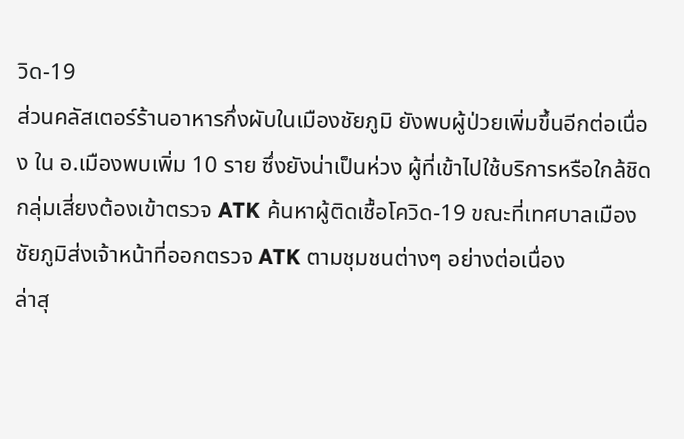วิด-19
ส่วนคลัสเตอร์ร้านอาหารกึ่งผับในเมืองชัยภูมิ ยังพบผู้ป่วยเพิ่มขึ้นอีกต่อเนื่อง ใน อ.เมืองพบเพิ่ม 10 ราย ซึ่งยังน่าเป็นห่วง ผู้ที่เข้าไปใช้บริการหรือใกล้ชิดกลุ่มเสี่ยงต้องเข้าตรวจ ATK ค้นหาผู้ติดเชื้อโควิด-19 ขณะที่เทศบาลเมืองชัยภูมิส่งเจ้าหน้าที่ออกตรวจ ATK ตามชุมชนต่างๆ อย่างต่อเนื่อง
ล่าสุ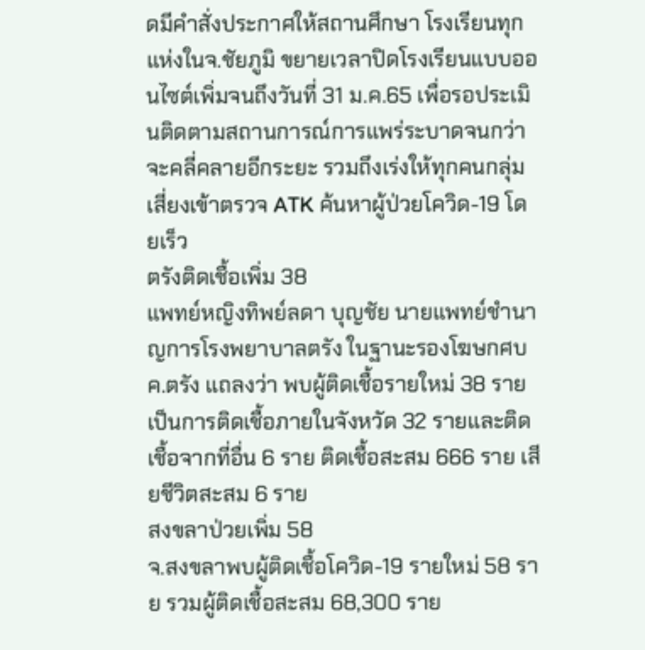ดมีคำสั่งประกาศให้สถานศึกษา โรงเรียนทุกแห่งในจ.ชัยภูมิ ขยายเวลาปิดโรงเรียนแบบออนไซต์เพิ่มจนถึงวันที่ 31 ม.ค.65 เพื่อรอประเมินติดตามสถานการณ์การแพร่ระบาดจนกว่าจะคลี่คลายอีกระยะ รวมถึงเร่งให้ทุกคนกลุ่มเสี่ยงเข้าตรวจ ATK ค้นหาผู้ป่วยโควิด-19 โดยเร็ว
ตรังติดเชื้อเพิ่ม 38
แพทย์หญิงทิพย์ลดา บุญชัย นายแพทย์ชำนาญการโรงพยาบาลตรัง ในฐานะรองโฆษกศบค.ตรัง แถลงว่า พบผู้ติดเชื้อรายใหม่ 38 ราย เป็นการติดเชื้อภายในจังหวัด 32 รายและติดเชื้อจากที่อื่น 6 ราย ติดเชื้อสะสม 666 ราย เสียชีวิตสะสม 6 ราย
สงขลาป่วยเพิ่ม 58
จ.สงขลาพบผู้ติดเชื้อโควิด-19 รายใหม่ 58 ราย รวมผู้ติดเชื้อสะสม 68,300 ราย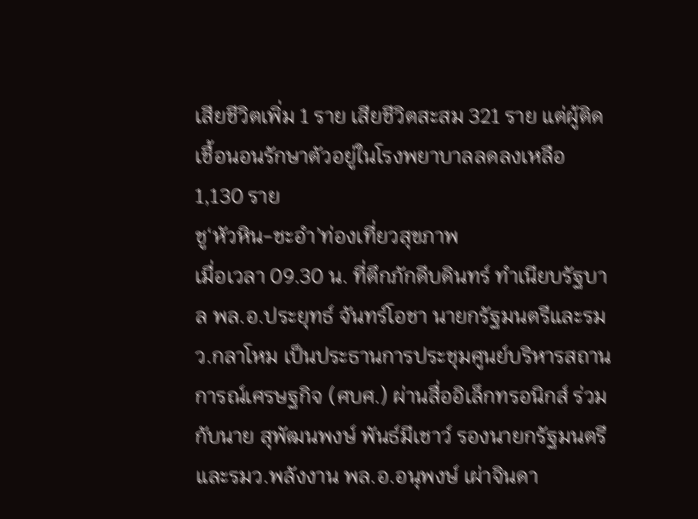เสียชีวิตเพิ่ม 1 ราย เสียชีวิตสะสม 321 ราย แต่ผู้ติดเชื้อนอนรักษาตัวอยู่ในโรงพยาบาลลดลงเหลือ 1,130 ราย
ชู‘หัวหิน-ชะอำ’ท่องเที่ยวสุขภาพ
เมื่อเวลา 09.30 น. ที่ตึกภักดีบดินทร์ ทำเนียบรัฐบาล พล.อ.ประยุทธ์ จันทร์โอชา นายกรัฐมนตรีและรมว.กลาโหม เป็นประธานการประชุมศูนย์บริหารสถานการณ์เศรษฐกิจ (ศบศ.) ผ่านสื่ออิเล็กทรอนิกส์ ร่วมกับนาย สุพัฒนพงษ์ พันธ์มีเชาว์ รองนายกรัฐมนตรีและรมว.พลังงาน พล.อ.อนุพงษ์ เผ่าจินดา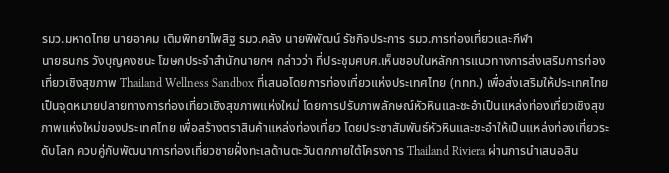รมว.มหาดไทย นายอาคม เติมพิทยาไพสิฐ รมว.คลัง นายพิพัฒน์ รัชกิจประการ รมว.การท่องเที่ยวและกีฬา
นายธนกร วังบุญคงชนะ โฆษกประจำสำนักนายกฯ กล่าวว่า ที่ประชุมศบศ.เห็นชอบในหลักการแนวทางการส่งเสริมการท่องเที่ยวเชิงสุขภาพ Thailand Wellness Sandbox ที่เสนอโดยการท่องเที่ยวแห่งประเทศไทย (ททท.) เพื่อส่งเสริมให้ประเทศไทยเป็นจุดหมายปลายทางการท่องเที่ยวเชิงสุขภาพแห่งใหม่ โดยการปรับภาพลักษณ์หัวหินและชะอำเป็นแหล่งท่องเที่ยวเชิงสุขภาพแห่งใหม่ของประเทศไทย เพื่อสร้างตราสินค้าแหล่งท่องเที่ยว โดยประชาสัมพันธ์หัวหินและชะอำให้เป็นแหล่งท่องเที่ยวระดับโลก ควบคู่กับพัฒนาการท่องเที่ยวชายฝั่งทะเลด้านตะวันตกภายใต้โครงการ Thailand Riviera ผ่านการนำเสนอสิน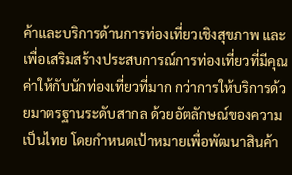ค้าและบริการด้านการท่องเที่ยวเชิงสุขภาพ และเพื่อเสริมสร้างประสบการณ์การท่องเที่ยวที่มีคุณค่าให้กับนักท่องเที่ยวที่มาก กว่าการให้บริการด้วยมาตรฐานระดับสากล ด้วยอัตลักษณ์ของความเป็นไทย โดยกำหนดเป้าหมายเพื่อพัฒนาสินค้า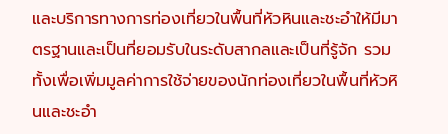และบริการทางการท่องเที่ยวในพื้นที่หัวหินและชะอำให้มีมาตรฐานและเป็นที่ยอมรับในระดับสากลและเป็นที่รู้จัก รวมทั้งเพื่อเพิ่มมูลค่าการใช้จ่ายของนักท่องเที่ยวในพื้นที่หัวหินและชะอำ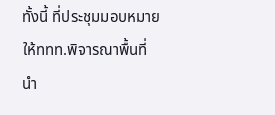ทั้งนี้ ที่ประชุมมอบหมายให้ททท.พิจารณาพื้นที่นำ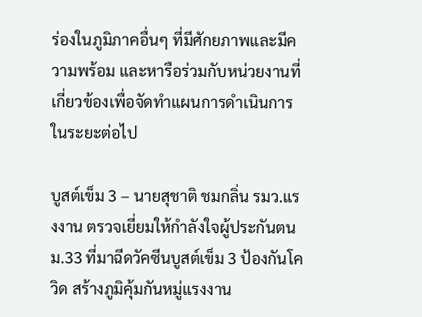ร่องในภูมิภาคอื่นๆ ที่มีศักยภาพและมีความพร้อม และหารือร่วมกับหน่วยงานที่เกี่ยวข้องเพื่อจัดทำแผนการดำเนินการในระยะต่อไป

บูสต์เข็ม 3 – นายสุชาติ ชมกลิ่น รมว.แรงงาน ตรวจเยี่ยมให้กำลังใจผู้ประกันตน ม.33 ที่มาฉีดวัคซีนบูสต์เข็ม 3 ป้องกันโควิด สร้างภูมิคุ้มกันหมู่แรงงาน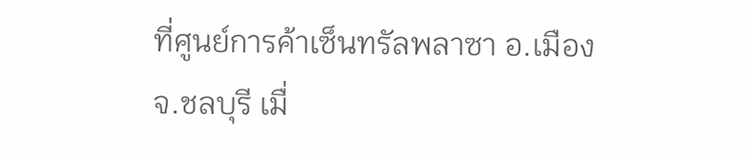ที่ศูนย์การค้าเซ็นทรัลพลาซา อ.เมือง จ.ชลบุรี เมื่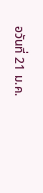อวันที่ 21 ม.ค.